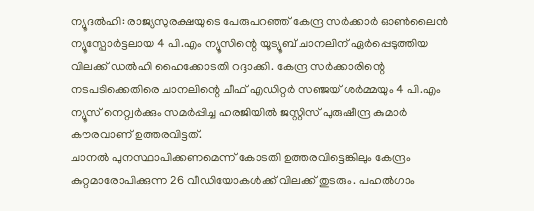ന്യൂദൽഹി: രാജ്യസുരക്ഷയുടെ പേരുപറഞ്ഞ് കേന്ദ്ര സർക്കാർ ഓൺലൈൻ ന്യൂസ്പോർട്ടലായ 4 പി.എം ന്യൂസിന്റെ യൂട്യൂബ് ചാനലിന് ഏർപ്പെടുത്തിയ വിലക്ക് ഡൽഹി ഹൈക്കോടതി റദ്ദാക്കി. കേന്ദ്ര സർക്കാരിന്റെ നടപടിക്കെതിരെ ചാനലിന്റെ ചീഫ് എഡിറ്റർ സഞ്ജയ് ശർമ്മയും 4 പി.എം ന്യൂസ് നെറ്റ്വർക്കും സമർപ്പിച്ച ഹരജിയിൽ ജസ്റ്റിസ് പുരുഷീന്ദ്ര കുമാർ കൗരവാണ് ഉത്തരവിട്ടത്.
ചാനൽ പുനസ്ഥാപിക്കണമെന്ന് കോടതി ഉത്തരവിട്ടെങ്കിലും കേന്ദ്രം കുറ്റമാരോപിക്കുന്ന 26 വീഡിയോകൾക്ക് വിലക്ക് തുടരും. പഹൽഗാം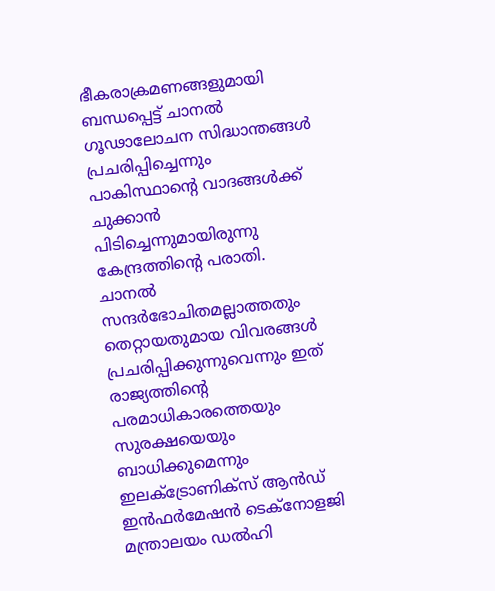ഭീകരാക്രമണങ്ങളുമായി ബന്ധപ്പെട്ട് ചാനൽ ഗൂഢാലോചന സിദ്ധാന്തങ്ങൾ പ്രചരിപ്പിച്ചെന്നും പാകിസ്ഥാന്റെ വാദങ്ങൾക്ക് ചുക്കാൻ പിടിച്ചെന്നുമായിരുന്നു കേന്ദ്രത്തിന്റെ പരാതി.
ചാനൽ സന്ദർഭോചിതമല്ലാത്തതും തെറ്റായതുമായ വിവരങ്ങൾ പ്രചരിപ്പിക്കുന്നുവെന്നും ഇത് രാജ്യത്തിന്റെ പരമാധികാരത്തെയും സുരക്ഷയെയും ബാധിക്കുമെന്നും ഇലക്ട്രോണിക്സ് ആൻഡ് ഇൻഫർമേഷൻ ടെക്നോളജി മന്ത്രാലയം ഡൽഹി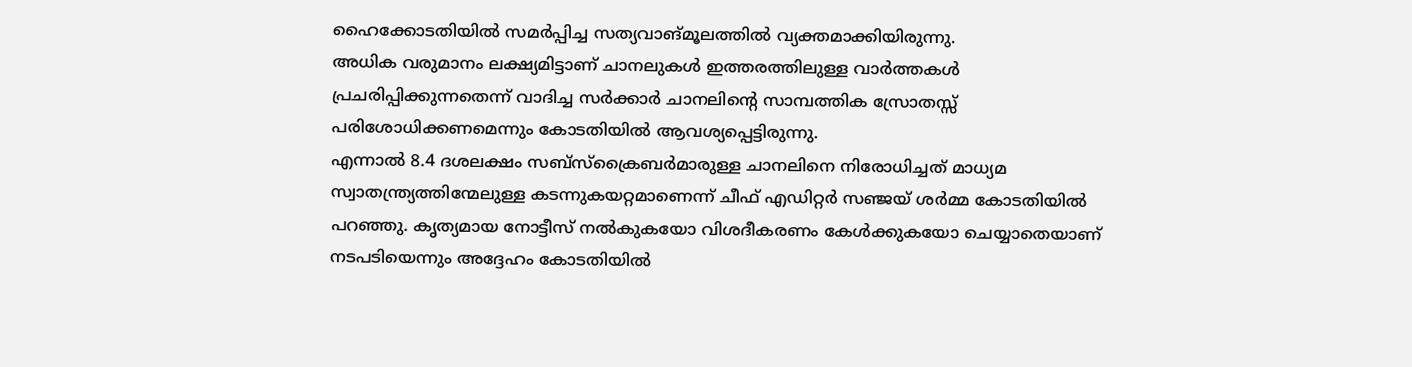ഹൈക്കോടതിയിൽ സമർപ്പിച്ച സത്യവാങ്മൂലത്തിൽ വ്യക്തമാക്കിയിരുന്നു.
അധിക വരുമാനം ലക്ഷ്യമിട്ടാണ് ചാനലുകൾ ഇത്തരത്തിലുള്ള വാർത്തകൾ പ്രചരിപ്പിക്കുന്നതെന്ന് വാദിച്ച സർക്കാർ ചാനലിന്റെ സാമ്പത്തിക സ്രോതസ്സ് പരിശോധിക്കണമെന്നും കോടതിയിൽ ആവശ്യപ്പെട്ടിരുന്നു.
എന്നാൽ 8.4 ദശലക്ഷം സബ്സ്ക്രൈബർമാരുള്ള ചാനലിനെ നിരോധിച്ചത് മാധ്യമ സ്വാതന്ത്ര്യത്തിന്മേലുള്ള കടന്നുകയറ്റമാണെന്ന് ചീഫ് എഡിറ്റർ സഞ്ജയ് ശർമ്മ കോടതിയിൽ പറഞ്ഞു. കൃത്യമായ നോട്ടീസ് നൽകുകയോ വിശദീകരണം കേൾക്കുകയോ ചെയ്യാതെയാണ് നടപടിയെന്നും അദ്ദേഹം കോടതിയിൽ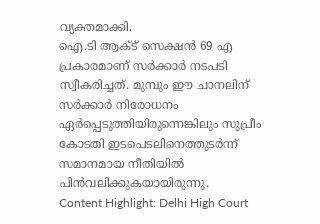വ്യക്തമാക്കി.
ഐ.ടി ആക്ട് സെക്ഷൻ 69 എ പ്രകാരമാണ് സർക്കാർ നടപടി സ്വീകരിച്ചത്. മുമ്പും ഈ ചാനലിന് സർക്കാർ നിരോധനം ഏർപ്പെടുത്തിയിരുന്നെങ്കിലും സുപ്രീം കോടതി ഇടപെടലിനെത്തുടർന്ന് സമാനമായ നീതിയിൽ പിൻവലിക്കുകയായിരുന്നു.
Content Highlight: Delhi High Court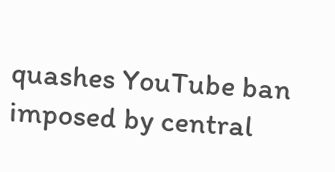quashes YouTube ban imposed by central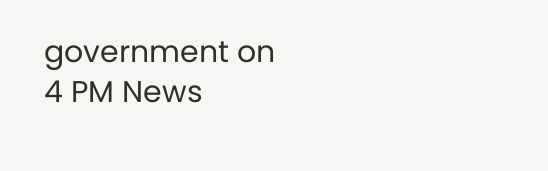government on 4 PM News